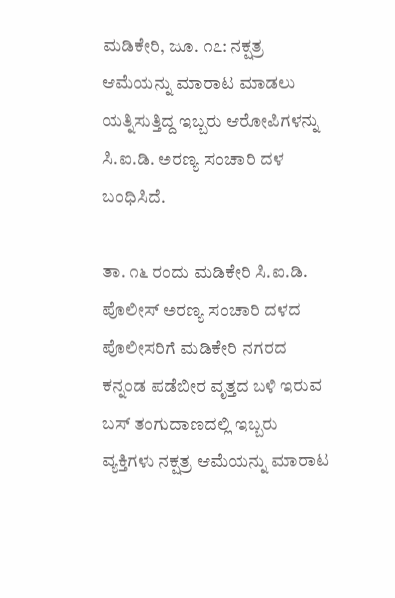ಮಡಿಕೇರಿ, ಜೂ. ೧೭: ನಕ್ಷತ್ರ ಆಮೆಯನ್ನು ಮಾರಾಟ ಮಾಡಲು ಯತ್ನಿಸುತ್ತಿದ್ದ ಇಬ್ಬರು ಆರೋಪಿಗಳನ್ನು ಸಿ.ಐ.ಡಿ. ಅರಣ್ಯ ಸಂಚಾರಿ ದಳ ಬಂಧಿಸಿದೆ.

ತಾ. ೧೬ ರಂದು ಮಡಿಕೇರಿ ಸಿ.ಐ.ಡಿ. ಪೊಲೀಸ್ ಅರಣ್ಯ ಸಂಚಾರಿ ದಳದ ಪೊಲೀಸರಿಗೆ ಮಡಿಕೇರಿ ನಗರದ ಕನ್ನಂಡ ಪಡೆಬೀರ ವೃತ್ತದ ಬಳಿ ಇರುವ ಬಸ್ ತಂಗುದಾಣದಲ್ಲಿ ಇಬ್ಬರು ವ್ಯಕ್ತಿಗಳು ನಕ್ಷತ್ರ ಆಮೆಯನ್ನು ಮಾರಾಟ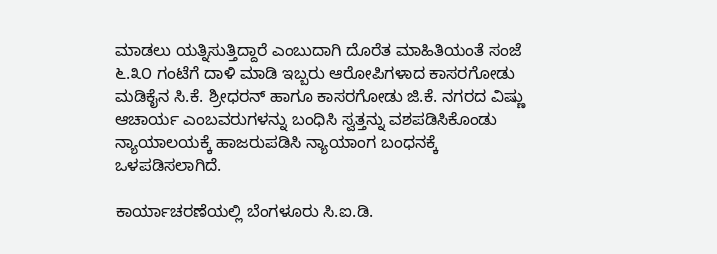ಮಾಡಲು ಯತ್ನಿಸುತ್ತಿದ್ದಾರೆ ಎಂಬುದಾಗಿ ದೊರೆತ ಮಾಹಿತಿಯಂತೆ ಸಂಜೆ ೬.೩೦ ಗಂಟೆಗೆ ದಾಳಿ ಮಾಡಿ ಇಬ್ಬರು ಆರೋಪಿಗಳಾದ ಕಾಸರಗೋಡು ಮಡಿಕೈನ ಸಿ.ಕೆ. ಶ್ರೀಧರನ್ ಹಾಗೂ ಕಾಸರಗೋಡು ಜಿ.ಕೆ. ನಗರದ ವಿಷ್ಣು ಆಚಾರ್ಯ ಎಂಬವರುಗಳನ್ನು ಬಂಧಿಸಿ ಸ್ವತ್ತನ್ನು ವಶಪಡಿಸಿಕೊಂಡು ನ್ಯಾಯಾಲಯಕ್ಕೆ ಹಾಜರುಪಡಿಸಿ ನ್ಯಾಯಾಂಗ ಬಂಧನಕ್ಕೆ ಒಳಪಡಿಸಲಾಗಿದೆ.

ಕಾರ್ಯಾಚರಣೆಯಲ್ಲಿ ಬೆಂಗಳೂರು ಸಿ.ಐ.ಡಿ.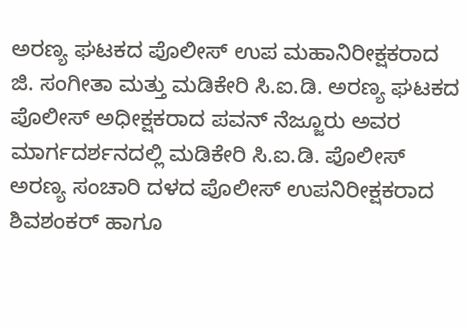ಅರಣ್ಯ ಘಟಕದ ಪೊಲೀಸ್ ಉಪ ಮಹಾನಿರೀಕ್ಷಕರಾದ ಜಿ. ಸಂಗೀತಾ ಮತ್ತು ಮಡಿಕೇರಿ ಸಿ.ಐ.ಡಿ. ಅರಣ್ಯ ಘಟಕದ ಪೊಲೀಸ್ ಅಧೀಕ್ಷಕರಾದ ಪವನ್ ನೆಜ್ಜೂರು ಅವರ ಮಾರ್ಗದರ್ಶನದಲ್ಲಿ ಮಡಿಕೇರಿ ಸಿ.ಐ.ಡಿ. ಪೊಲೀಸ್ ಅರಣ್ಯ ಸಂಚಾರಿ ದಳದ ಪೊಲೀಸ್ ಉಪನಿರೀಕ್ಷಕರಾದ ಶಿವಶಂಕರ್ ಹಾಗೂ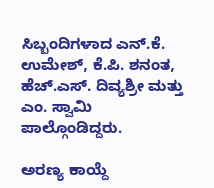ಸಿಬ್ಬಂದಿಗಳಾದ ಎನ್.ಕೆ. ಉಮೇಶ್, ಕೆ.ಪಿ. ಶನಂತ, ಹೆಚ್.ಎಸ್. ದಿವ್ಯಶ್ರೀ ಮತ್ತು ಎಂ. ಸ್ವಾಮಿ ಪಾಲ್ಗೊಂಡಿದ್ದರು.

ಅರಣ್ಯ ಕಾಯ್ದೆ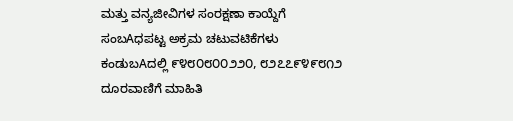ಮತ್ತು ವನ್ಯಜೀವಿಗಳ ಸಂರಕ್ಷಣಾ ಕಾಯ್ದೆಗೆ ಸಂಬAಧಪಟ್ಟ ಅಕ್ರಮ ಚಟುವಟಿಕೆಗಳು ಕಂಡುಬAದಲ್ಲಿ ೯೪೮೦೮೦೦೨೨೦, ೮೨೭೭೯೪೯೮೧೨ ದೂರವಾಣಿಗೆ ಮಾಹಿತಿ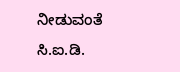ನೀಡುವಂತೆ ಸಿ.ಐ.ಡಿ.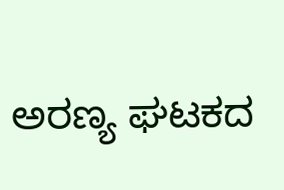ಅರಣ್ಯ ಘಟಕದ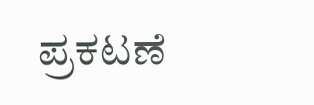ಪ್ರಕಟಣೆ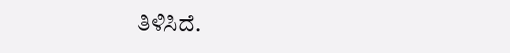ತಿಳಿಸಿದೆ.